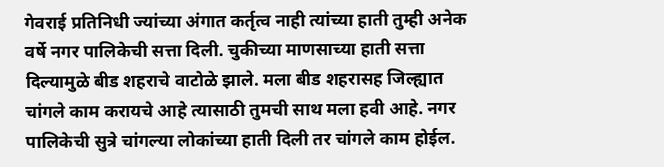गेवराई प्रतिनिधी ज्यांच्या अंगात कर्तृत्व नाही त्यांच्या हाती तुम्ही अनेक वर्षे नगर पालिकेची सत्ता दिली. चुकीच्या माणसाच्या हाती सत्ता दिल्यामुळे बीड शहराचे वाटोळे झाले. मला बीड शहरासह जिल्ह्यात चांगले काम करायचे आहे त्यासाठी तुमची साथ मला हवी आहे. नगर पालिकेची सुत्रे चांगल्या लोकांच्या हाती दिली तर चांगले काम होईल.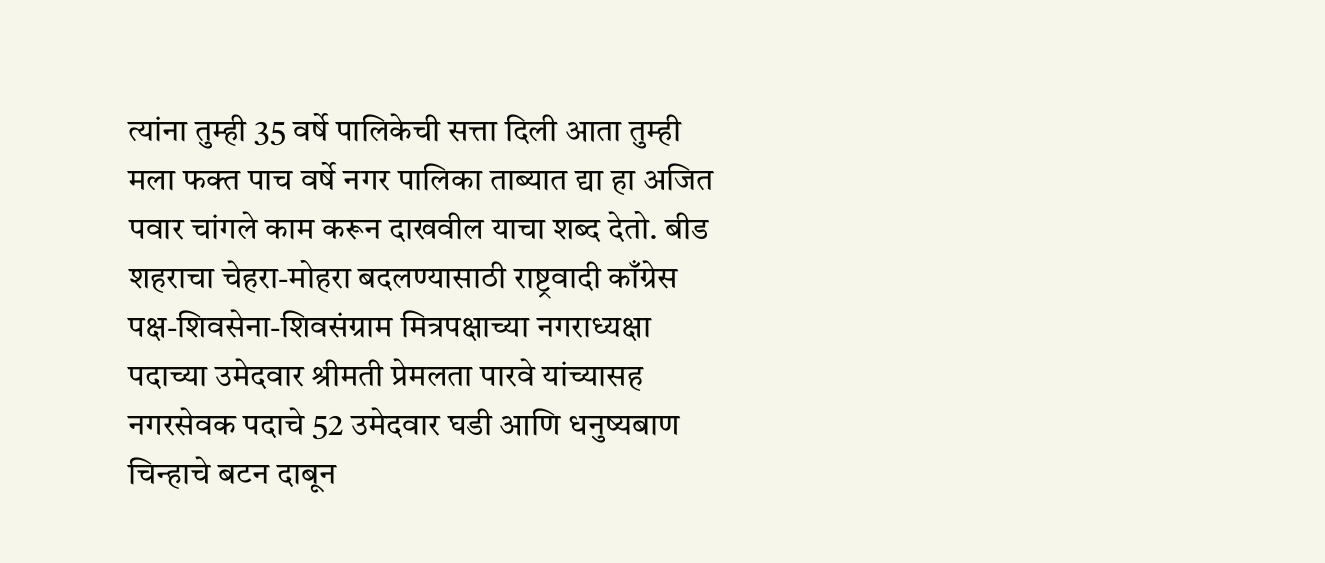त्यांना तुम्ही 35 वर्षे पालिकेची सत्ता दिली आता तुम्ही मला फक्त पाच वर्षे नगर पालिका ताब्यात द्या हा अजित पवार चांगले काम करून दाखवील याचा शब्द देतो. बीड शहराचा चेहरा-मोहरा बदलण्यासाठी राष्ट्रवादी काँग्रेस पक्ष-शिवसेना-शिवसंग्राम मित्रपक्षाच्या नगराध्यक्षा पदाच्या उमेदवार श्रीमती प्रेमलता पारवे यांच्यासह नगरसेवक पदाचे 52 उमेदवार घडी आणि धनुष्यबाण चिन्हाचे बटन दाबून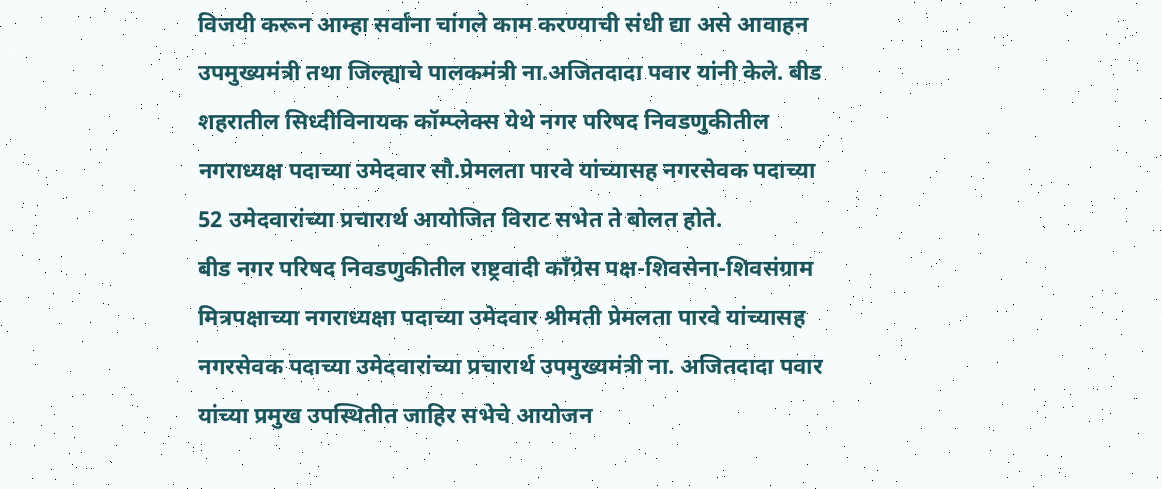विजयी करून आम्हा सर्वांना चांगले काम करण्याची संधी द्या असे आवाहन उपमुख्यमंत्री तथा जिल्ह्याचे पालकमंत्री ना.अजितदादा पवार यांनी केले. बीड शहरातील सिध्दीविनायक कॉम्प्लेक्स येथे नगर परिषद निवडणुकीतील नगराध्यक्ष पदाच्या उमेदवार सौ.प्रेमलता पारवे यांच्यासह नगरसेवक पदाच्या 52 उमेदवारांच्या प्रचारार्थ आयोजित विराट सभेत ते बोलत होते.
बीड नगर परिषद निवडणुकीतील राष्ट्रवादी काँग्रेस पक्ष-शिवसेना-शिवसंग्राम मित्रपक्षाच्या नगराध्यक्षा पदाच्या उमेदवार श्रीमती प्रेमलता पारवे यांच्यासह नगरसेवक पदाच्या उमेदवारांच्या प्रचारार्थ उपमुख्यमंत्री ना. अजितदादा पवार यांच्या प्रमुख उपस्थितीत जाहिर सभेचे आयोजन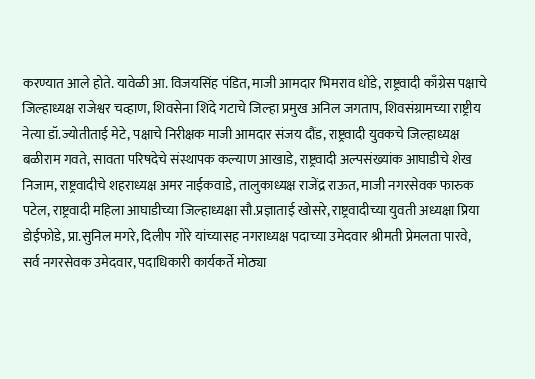करण्यात आले होते. यावेळी आ. विजयसिंह पंडित, माजी आमदार भिमराव धोंडे, राष्ट्रवादी काँग्रेस पक्षाचे जिल्हाध्यक्ष राजेश्वर चव्हाण, शिवसेना शिंदे गटाचे जिल्हा प्रमुख अनिल जगताप, शिवसंग्रामच्या राष्ट्रीय नेत्या डॉ.ज्योतीताई मेटे, पक्षाचे निरीक्षक माजी आमदार संजय दौंड, राष्ट्रवादी युवकचे जिल्हाध्यक्ष बळीराम गवते, सावता परिषदेचे संस्थापक कल्याण आखाडे, राष्ट्रवादी अल्पसंख्यांक आघाडीचे शेख निजाम, राष्ट्रवादीचे शहराध्यक्ष अमर नाईकवाडे, तालुकाध्यक्ष राजेंद्र राऊत, माजी नगरसेवक फारुक पटेल, राष्ट्रवादी महिला आघाडीच्या जिल्हाध्यक्षा सौ.प्रज्ञाताई खोसरे, राष्ट्रवादीच्या युवती अध्यक्षा प्रिया डोईफोडे, प्रा.सुनिल मगरे, दिलीप गोरे यांच्यासह नगराध्यक्ष पदाच्या उमेदवार श्रीमती प्रेमलता पारवे, सर्व नगरसेवक उमेदवार, पदाधिकारी कार्यकर्ते मोठ्या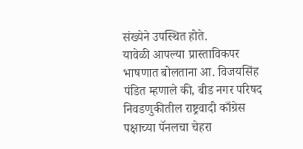संख्येने उपस्थित होते.
यावेळी आपल्या प्रास्ताविकपर भाषणात बोलताना आ. विजयसिंह पंडित म्हणाले की, बीड नगर परिषद निवडणुकीतील राष्ट्रवादी काँग्रेस पक्षाच्या पॅनलचा चेहरा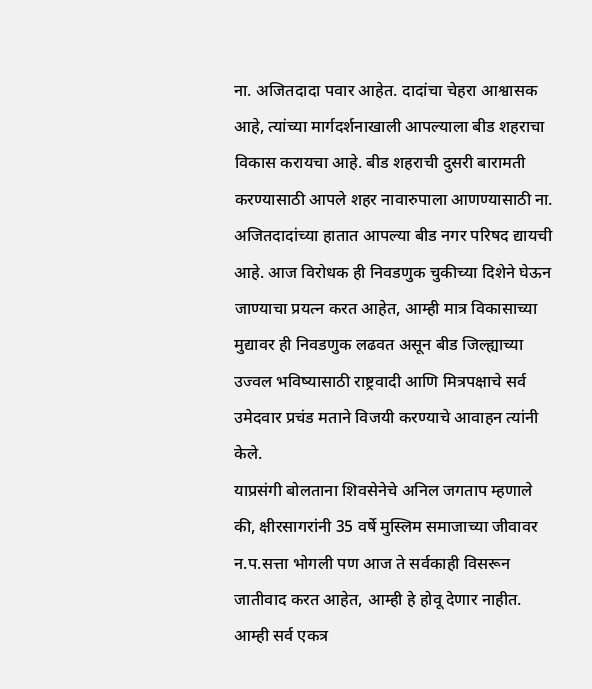ना. अजितदादा पवार आहेत. दादांचा चेहरा आश्वासक आहे, त्यांच्या मार्गदर्शनाखाली आपल्याला बीड शहराचा विकास करायचा आहे. बीड शहराची दुसरी बारामती करण्यासाठी आपले शहर नावारुपाला आणण्यासाठी ना. अजितदादांच्या हातात आपल्या बीड नगर परिषद द्यायची आहे. आज विरोधक ही निवडणुक चुकीच्या दिशेने घेऊन जाण्याचा प्रयत्न करत आहेत, आम्ही मात्र विकासाच्या मुद्यावर ही निवडणुक लढवत असून बीड जिल्ह्याच्या उज्वल भविष्यासाठी राष्ट्रवादी आणि मित्रपक्षाचे सर्व उमेदवार प्रचंड मताने विजयी करण्याचे आवाहन त्यांनी केले.
याप्रसंगी बोलताना शिवसेनेचे अनिल जगताप म्हणाले की, क्षीरसागरांनी 35 वर्षे मुस्लिम समाजाच्या जीवावर न.प.सत्ता भोगली पण आज ते सर्वकाही विसरून जातीवाद करत आहेत, आम्ही हे होवू देणार नाहीत. आम्ही सर्व एकत्र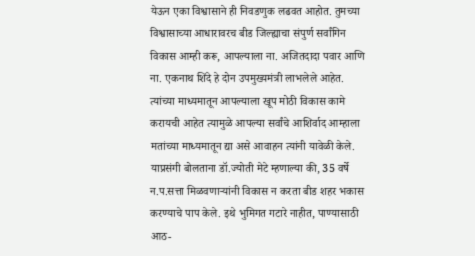येऊन एका विश्वासाने ही निवडणुक लढवत आहोत. तुमच्या विश्वासाच्या आधारावरच बीड जिल्ह्याचा संपुर्ण सर्वांगिन विकास आम्ही करू, आपल्याला ना. अजितदादा पवार आणि ना. एकनाथ शिंदे हे दोन उपमुख्यमंत्री लाभलेले आहेत. त्यांच्या माध्यमातून आपल्याला खूप मोठी विकास कामे करायची आहेत त्यामुळे आपल्या सर्वांचे आशिर्वाद आम्हाला मतांच्या माध्यमातून द्या असे आवाहन त्यांनी यावेळी केले.
याप्रसंगी बोलताना डॉ.ज्योती मेटे म्हणाल्या की, 35 वर्षे न.प.सत्ता मिळवणाऱ्यांनी विकास न करता बीड शहर भकास करण्याचे पाप केले. इथे भुमिगत गटारे नाहीत, पाण्यासाठी आठ-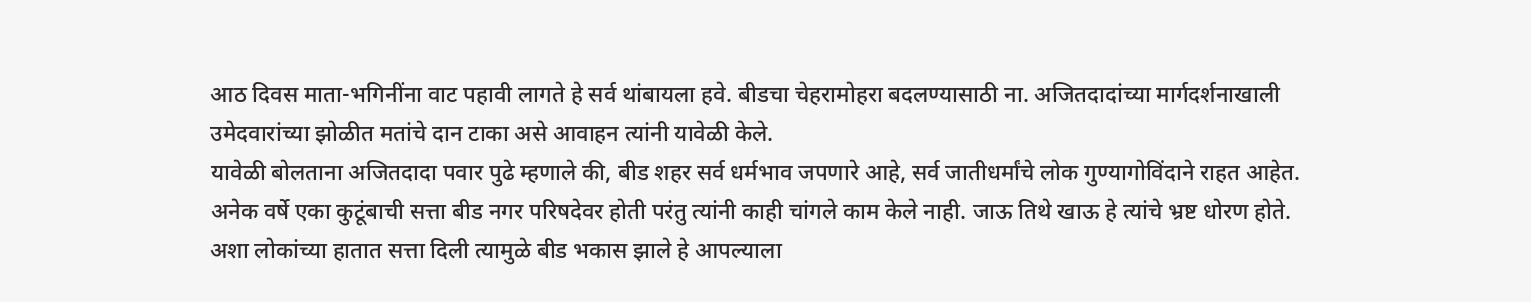आठ दिवस माता-भगिनींना वाट पहावी लागते हे सर्व थांबायला हवे. बीडचा चेहरामोहरा बदलण्यासाठी ना. अजितदादांच्या मार्गदर्शनाखाली उमेदवारांच्या झोळीत मतांचे दान टाका असे आवाहन त्यांनी यावेळी केले.
यावेळी बोलताना अजितदादा पवार पुढे म्हणाले की, बीड शहर सर्व धर्मभाव जपणारे आहे, सर्व जातीधर्मांचे लोक गुण्यागोविंदाने राहत आहेत. अनेक वर्षे एका कुटूंबाची सत्ता बीड नगर परिषदेवर होती परंतु त्यांनी काही चांगले काम केले नाही. जाऊ तिथे खाऊ हे त्यांचे भ्रष्ट धोरण होते. अशा लोकांच्या हातात सत्ता दिली त्यामुळे बीड भकास झाले हे आपल्याला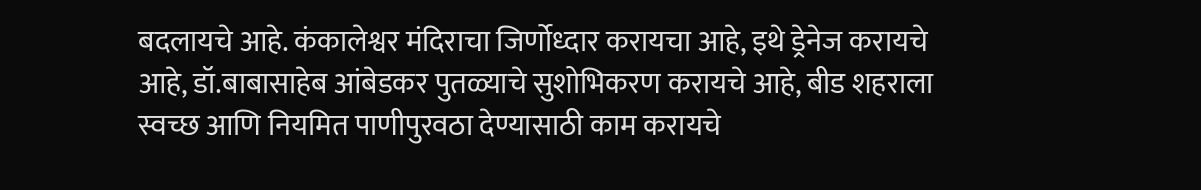बदलायचे आहे. कंकालेश्वर मंदिराचा जिर्णोध्दार करायचा आहे, इथे ड्रेनेज करायचे आहे, डॉ.बाबासाहेब आंबेडकर पुतळ्याचे सुशोभिकरण करायचे आहे, बीड शहराला स्वच्छ आणि नियमित पाणीपुरवठा देण्यासाठी काम करायचे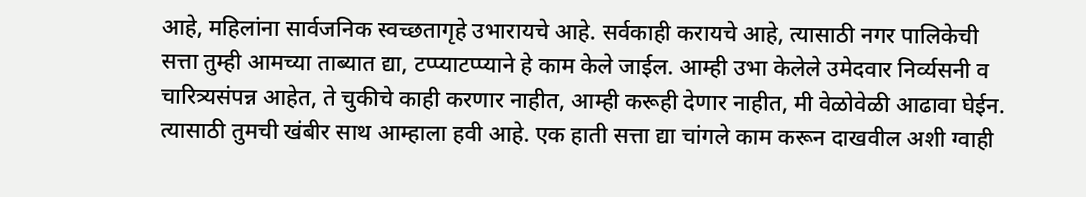आहे, महिलांना सार्वजनिक स्वच्छतागृहे उभारायचे आहे. सर्वकाही करायचे आहे, त्यासाठी नगर पालिकेची सत्ता तुम्ही आमच्या ताब्यात द्या, टप्प्याटप्प्याने हे काम केले जाईल. आम्ही उभा केलेले उमेदवार निर्व्यसनी व चारित्र्यसंपन्न आहेत, ते चुकीचे काही करणार नाहीत, आम्ही करूही देणार नाहीत, मी वेळोवेळी आढावा घेईन. त्यासाठी तुमची खंबीर साथ आम्हाला हवी आहे. एक हाती सत्ता द्या चांगले काम करून दाखवील अशी ग्वाही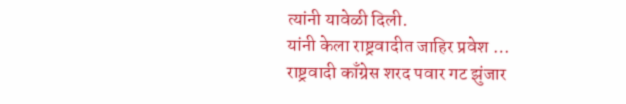त्यांनी यावेळी दिली.
यांनी केला राष्ट्रवादीत जाहिर प्रवेश …
राष्ट्रवादी काँग्रेस शरद पवार गट झुंजार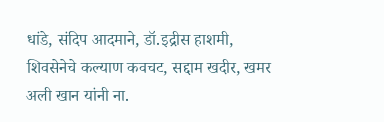धांडे, संदिप आदमाने, डॉ.इद्रीस हाशमी, शिवसेनेचे कल्याण कवचट, सद्दाम खदीर, खमर अली खान यांनी ना.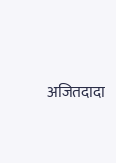अजितदादा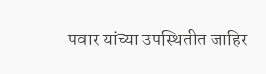पवार यांच्या उपस्थितीत जाहिर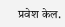प्रवेश केल.